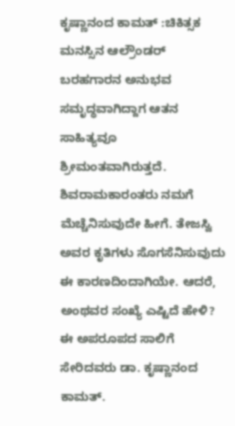ಕೃಷ್ಣಾನಂದ ಕಾಮತ್ :ಚಿಕಿತ್ಸಕ ಮನಸ್ಸಿನ ಆಲ್ರೌಂಡರ್
ಬರಹಗಾರನ ಅನುಭವ ಸಮೃದ್ಧವಾಗಿದ್ದಾಗ ಆತನ ಸಾಹಿತ್ಯವೂ ಶ್ರೀಮಂತವಾಗಿರುತ್ತದೆ. ಶಿವರಾಮಕಾರಂತರು ನಮಗೆ ಮೆಚ್ಚೆನಿಸುವುದೇ ಹೀಗೆ. ತೇಜಸ್ವಿ ಅವರ ಕೃತಿಗಳು ಸೊಗಸೆನಿಸುವುದು ಈ ಕಾರಣದಿಂದಾಗಿಯೇ. ಆದರೆ, ಅಂಥವರ ಸಂಖ್ಯೆ ಎಷ್ಟಿದೆ ಹೇಳಿ? ಈ ಅಪರೂಪದ ಸಾಲಿಗೆ ಸೇರಿದವರು ಡಾ. ಕೃಷ್ಣಾನಂದ ಕಾಮತ್.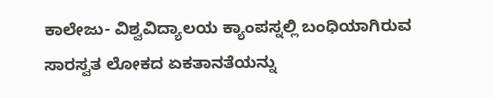ಕಾಲೇಜು- ವಿಶ್ವವಿದ್ಯಾಲಯ ಕ್ಯಾಂಪಸ್ನಲ್ಲಿ ಬಂಧಿಯಾಗಿರುವ ಸಾರಸ್ವತ ಲೋಕದ ಏಕತಾನತೆಯನ್ನು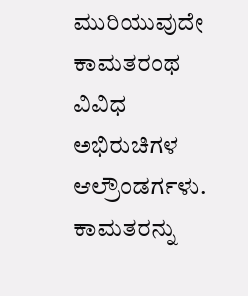ಮುರಿಯುವುದೇ ಕಾಮತರಂಥ ವಿವಿಧ ಅಭಿರುಚಿಗಳ ಆಲ್ರೌಂಡರ್ಗಳು. ಕಾಮತರನ್ನು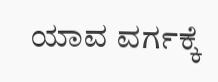ಯಾವ ವರ್ಗಕ್ಕೆ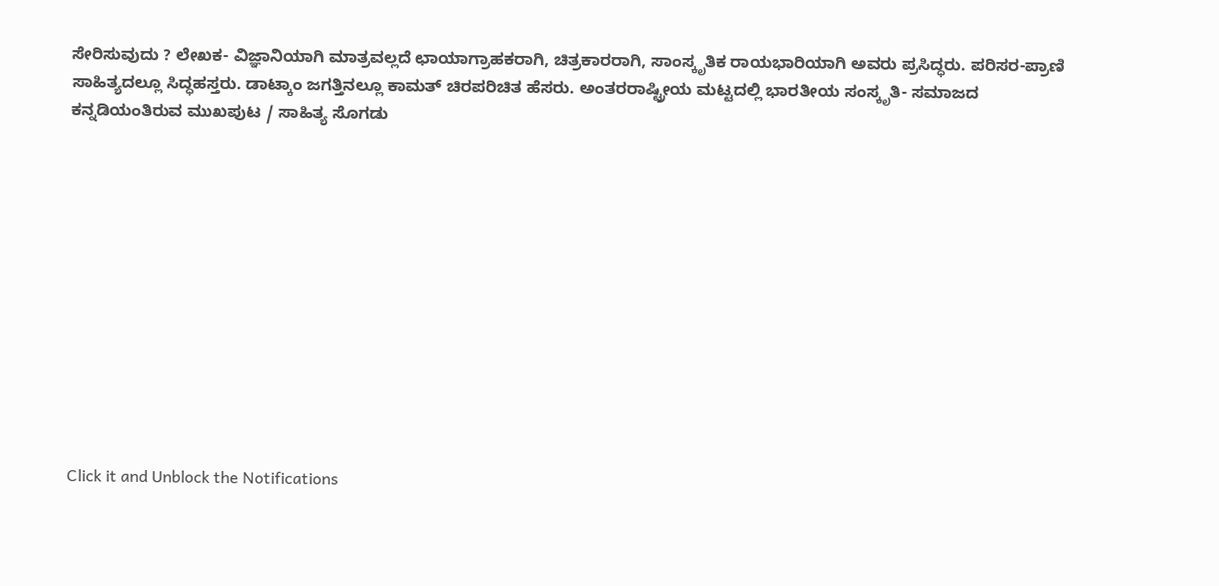ಸೇರಿಸುವುದು ? ಲೇಖಕ- ವಿಜ್ಞಾನಿಯಾಗಿ ಮಾತ್ರವಲ್ಲದೆ ಛಾಯಾಗ್ರಾಹಕರಾಗಿ, ಚಿತ್ರಕಾರರಾಗಿ, ಸಾಂಸ್ಕೃತಿಕ ರಾಯಭಾರಿಯಾಗಿ ಅವರು ಪ್ರಸಿದ್ಧರು. ಪರಿಸರ-ಪ್ರಾಣಿ ಸಾಹಿತ್ಯದಲ್ಲೂ ಸಿದ್ಧಹಸ್ತರು. ಡಾಟ್ಕಾಂ ಜಗತ್ತಿನಲ್ಲೂ ಕಾಮತ್ ಚಿರಪರಿಚಿತ ಹೆಸರು. ಅಂತರರಾಷ್ಟ್ರೀಯ ಮಟ್ಟದಲ್ಲಿ ಭಾರತೀಯ ಸಂಸ್ಕೃತಿ- ಸಮಾಜದ ಕನ್ನಡಿಯಂತಿರುವ ಮುಖಪುಟ / ಸಾಹಿತ್ಯ ಸೊಗಡು












Click it and Unblock the Notifications